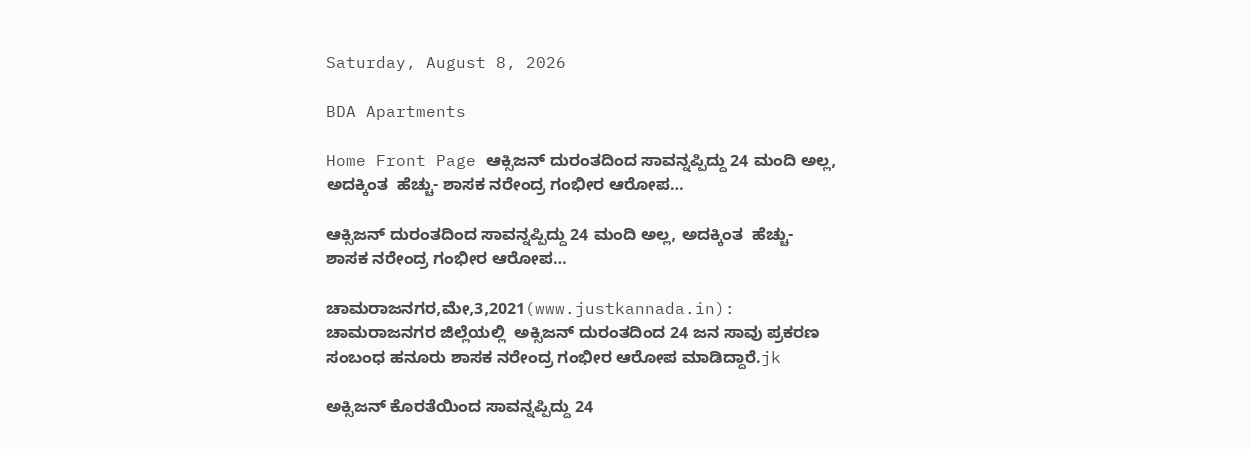Saturday, August 8, 2026

BDA Apartments

Home Front Page ಆಕ್ಸಿಜನ್ ದುರಂತದಿಂದ ಸಾವನ್ನಪ್ಪಿದ್ದು 24 ಮಂದಿ ಅಲ್ಲ, ಅದಕ್ಕಿಂತ  ಹೆಚ್ಚು- ಶಾಸಕ ನರೇಂದ್ರ ಗಂಭೀರ ಆರೋಪ…

ಆಕ್ಸಿಜನ್ ದುರಂತದಿಂದ ಸಾವನ್ನಪ್ಪಿದ್ದು 24 ಮಂದಿ ಅಲ್ಲ, ಅದಕ್ಕಿಂತ  ಹೆಚ್ಚು- ಶಾಸಕ ನರೇಂದ್ರ ಗಂಭೀರ ಆರೋಪ…

ಚಾಮರಾಜನಗರ,ಮೇ,3,2021(www.justkannada.in): ಚಾಮರಾಜನಗರ ಜಿಲ್ಲೆಯಲ್ಲಿ  ಅಕ್ಸಿಜನ್ ದುರಂತದಿಂದ 24 ಜನ ಸಾವು ಪ್ರಕರಣ ಸಂಬಂಧ ಹನೂರು ಶಾಸಕ ನರೇಂದ್ರ ಗಂಭೀರ ಆರೋಪ ಮಾಡಿದ್ದಾರೆ.jk

ಅಕ್ಸಿಜನ್ ಕೊರತೆಯಿಂದ ಸಾವನ್ನಪ್ಪಿದ್ದು 24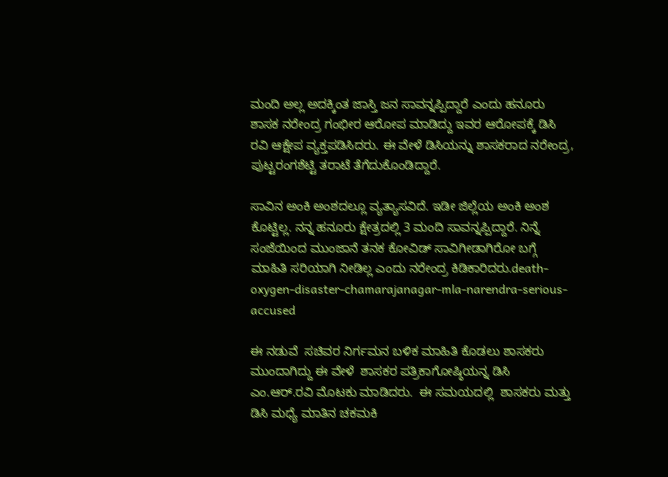ಮಂದಿ ಅಲ್ಲ ಅದಕ್ಕಿಂತ ಜಾಸ್ತಿ ಜನ ಸಾವನ್ನಪ್ಪಿದ್ದಾರೆ ಎಂದು ಹನೂರು ಶಾಸಕ ನರೇಂದ್ರ ಗಂಭೀರ ಆರೋಪ ಮಾಡಿದ್ದು ಇವರ ಆರೋಪಕ್ಕೆ ಡಿಸಿ ರವಿ ಆಕ್ಷೇಪ ವ್ಯಕ್ತಪಡಿಸಿದರು. ಈ ವೇಳೆ ಡಿಸಿಯನ್ನು ಶಾಸಕರಾದ ನರೇಂದ್ರ, ಪುಟ್ಟರಂಗಶೆಟ್ಟಿ ತರಾಟೆ ತೆಗೆದುಕೊಂಡಿದ್ದಾರೆ.

ಸಾವಿನ ಅಂಕಿ ಅಂಶದಲ್ಲೂ ವ್ಯತ್ಯಾಸವಿದೆ. ಇಡೀ ಜಿಲ್ಲೆಯ ಅಂಕಿ ಅಂಶ ಕೊಟ್ಟಿಲ್ಲ. ನನ್ನ ಹನೂರು ಕ್ಷೇತ್ರದಲ್ಲಿ 3 ಮಂದಿ ಸಾವನ್ನಪ್ಪಿದ್ದಾರೆ. ನಿನ್ನೆ ಸಂಜೆಯಿಂದ ಮುಂಜಾನೆ ತನಕ ಕೋವಿಡ್ ಸಾವಿಗೀಡಾಗಿರೋ ಬಗ್ಗೆ ಮಾಹಿತಿ ಸರಿಯಾಗಿ ನೀಡಿಲ್ಲ ಎಂದು ನರೇಂದ್ರ ಕಿಡಿಕಾರಿದರು.death-oxygen-disaster-chamarajanagar-mla-narendra-serious-accused

ಈ ನಡುವೆ  ಸಚಿವರ ನಿರ್ಗಮನ ಬಳಿಕ‌ ಮಾಹಿತಿ ಕೊಡಲು ಶಾಸಕರು ಮುಂದಾಗಿದ್ದು ಈ ವೇಳೆ  ಶಾಸಕರ‌ ಪತ್ರಿಕಾಗೋಷ್ಠಿಯನ್ನ‌ ಡಿಸಿ‌ ಎಂ.ಆರ್.ರವಿ ಮೊಟಕು ಮಾಡಿದರು.  ಈ ಸಮಯದಲ್ಲಿ  ಶಾಸಕರು ಮತ್ತು ಡಿಸಿ ಮಧ್ಯೆ ಮಾತಿನ‌ ಚಕಮಕಿ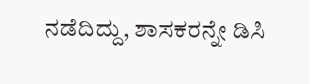ನಡೆದಿದ್ದು, ಶಾಸಕರನ್ನೇ ಡಿಸಿ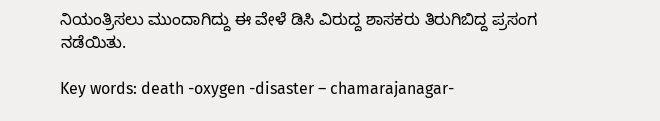ನಿಯಂತ್ರಿಸಲು ಮುಂದಾಗಿದ್ದು ಈ ವೇಳೆ ಡಿಸಿ ವಿರುದ್ದ ಶಾಸಕರು ತಿರುಗಿಬಿದ್ದ ಪ್ರಸಂಗ ನಡೆಯಿತು.

Key words: death -oxygen -disaster – chamarajanagar-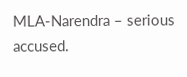MLA-Narendra – serious accused.